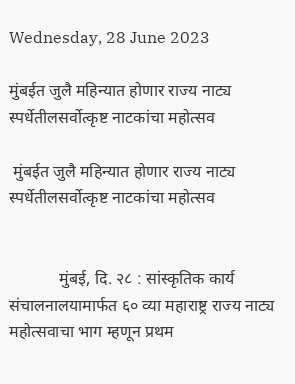Wednesday, 28 June 2023

मुंबईत जुलै महिन्यात होणार राज्य नाट्य स्पर्धेतीलसर्वोत्कृष्ट नाटकांचा महोत्सव

 मुंबईत जुलै महिन्यात होणार राज्य नाट्य स्पर्धेतीलसर्वोत्कृष्ट नाटकांचा महोत्सव


            मुंबई, दि. २८ : सांस्कृतिक कार्य संचालनालयामार्फत ६० व्या महाराष्ट्र राज्य नाट्य महोत्सवाचा भाग म्हणून प्रथम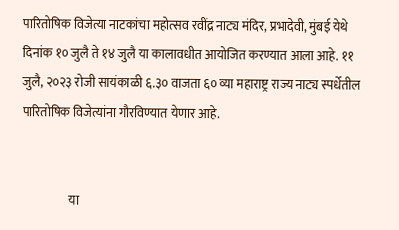पारितोषिक विजेत्या नाटकांचा महोत्सव रवींद्र नाट्य मंदिर, प्रभादेवी, मुंबई येथे दिनांक १० जुलै ते १४ जुलै या कालावधीत आयोजित करण्यात आला आहे. ११ जुलै, २०२३ रोजी सायंकाळी ६.३० वाजता ६० व्या महाराष्ट्र राज्य नाट्य स्पर्धेतील पारितोषिक विजेत्यांना गौरविण्यात येणार आहे.


                   या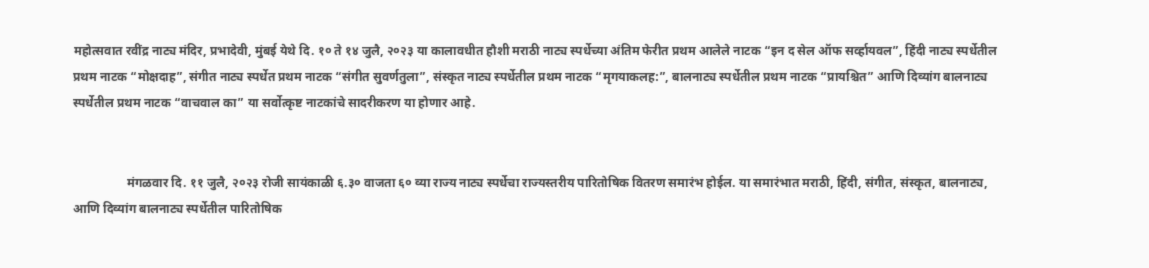महोत्सवात रवींद्र नाट्य मंदिर, प्रभादेवी, मुंबई येथे दि. १० ते १४ जुलै, २०२३ या कालावधीत हौशी मराठी नाट्य स्पर्धेच्या अंतिम फेरीत प्रथम आलेले नाटक “इन द सेल ऑफ सर्व्हायवल”, हिंदी नाट्य स्पर्धेतील प्रथम नाटक “मोक्षदाह”, संगीत नाट्य स्पर्धेत प्रथम नाटक “संगीत सुवर्णतुला”, संस्कृत नाट्य स्पर्धेतील प्रथम नाटक “मृगयाकलह:”, बालनाट्य स्पर्धेतील प्रथम नाटक “प्रायश्चित” आणि दिव्यांग बालनाट्य स्पर्धेतील प्रथम नाटक “वाचवाल का” या सर्वोत्कृष्ट नाटकांचे सादरीकरण या होणार आहे.


                 मंगळवार दि. ११ जुलै, २०२३ रोजी सायंकाळी ६.३० वाजता ६० व्या राज्य नाट्य स्पर्धेचा राज्यस्तरीय पारितोषिक वितरण समारंभ होईल. या समारंभात मराठी, हिंदी, संगीत, संस्कृत, बालनाट्य, आणि दिव्यांग बालनाट्य स्पर्धेतील पारितोषिक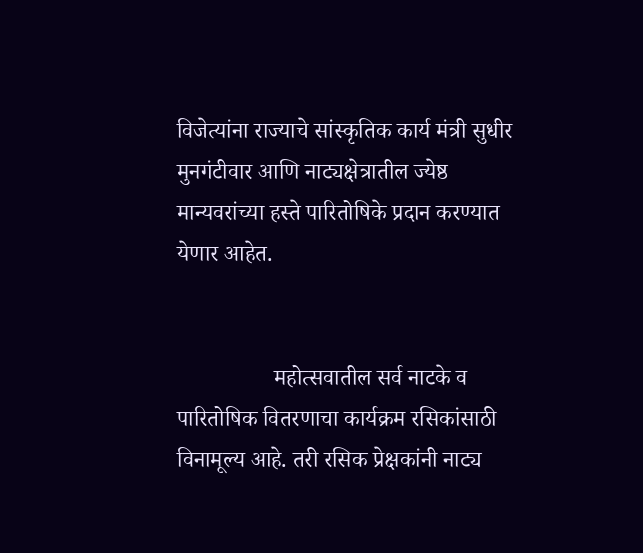विजेत्यांना राज्याचे सांस्कृतिक कार्य मंत्री सुधीर मुनगंटीवार आणि नाट्यक्षेत्रातील ज्येष्ठ मान्यवरांच्या हस्ते पारितोषिके प्रदान करण्यात येणार आहेत.


                 महोत्सवातील सर्व नाटके व पारितोषिक वितरणाचा कार्यक्रम रसिकांसाठी विनामूल्य आहे. तरी रसिक प्रेक्षकांनी नाट्य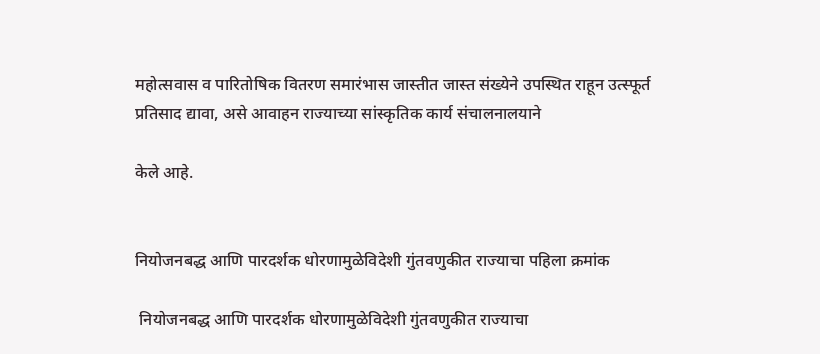महोत्सवास व पारितोषिक वितरण समारंभास जास्तीत जास्त संख्येने उपस्थित राहून उत्स्फूर्त प्रतिसाद द्यावा, असे आवाहन राज्याच्या सांस्कृतिक कार्य संचालनालयाने

केले आहे.


नियोजनबद्ध आणि पारदर्शक धोरणामुळेविदेशी गुंतवणुकीत राज्याचा पहिला क्रमांक

 नियोजनबद्ध आणि पारदर्शक धोरणामुळेविदेशी गुंतवणुकीत राज्याचा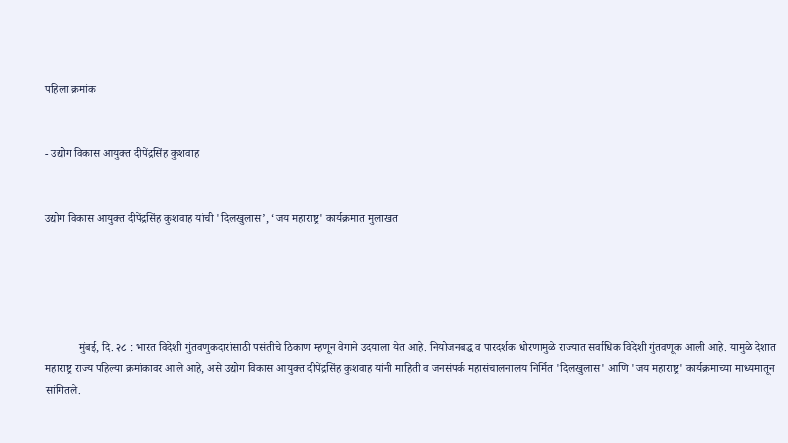पहिला क्रमांक


- उद्योग विकास आयुक्त दीपेंद्रसिंह कुशवाह


उद्योग विकास आयुक्त दीपेंद्रसिंह कुशवाह यांची 'दिलखुलास’, ‘जय महाराष्ट्र' कार्यक्रमात मुलाखत





            मुंबई, दि. २८ : भारत विदेशी गुंतवणुकदारांसाठी पसंतीचे ठिकाण म्हणून वेगाने उदयाला येत आहे. नियोजनबद्ध व पारदर्शक धोरणामुळे राज्यात सर्वाधिक विदेशी गुंतवणूक आली आहे. यामुळे देशात महाराष्ट्र राज्य पहिल्या क्रमांकावर आले आहे, असे उद्योग विकास आयुक्त दीपेंद्रसिंह कुशवाह यांनी माहिती व जनसंपर्क महासंचालनालय निर्मित 'दिलखुलास' आणि 'जय महाराष्ट्र' कार्यक्रमाच्या माध्यमातून सांगितले.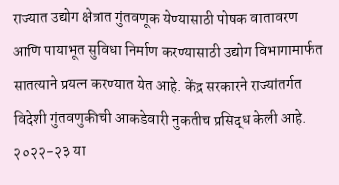राज्यात उद्योग क्षेत्रात गुंतवणूक येण्यासाठी पोषक वातावरण आणि पायाभूत सुविधा निर्माण करण्यासाठी उद्योग विभागामार्फत सातत्याने प्रयत्न करण्यात येत आहे. केंद्र सरकारने राज्यांतर्गत विदेशी गुंतवणुकीची आकडेवारी नुकतीच प्रसिद्ध केली आहे. २०२२-२३ या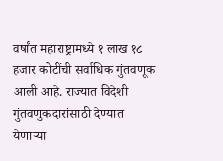वर्षांत महाराष्ट्रामध्ये १ लाख १८ हजार कोटींची सर्वाधिक गुंतवणूक आली आहे. राज्यात विदेशी गुंतवणुकदारांसाठी देण्यात येणाऱ्या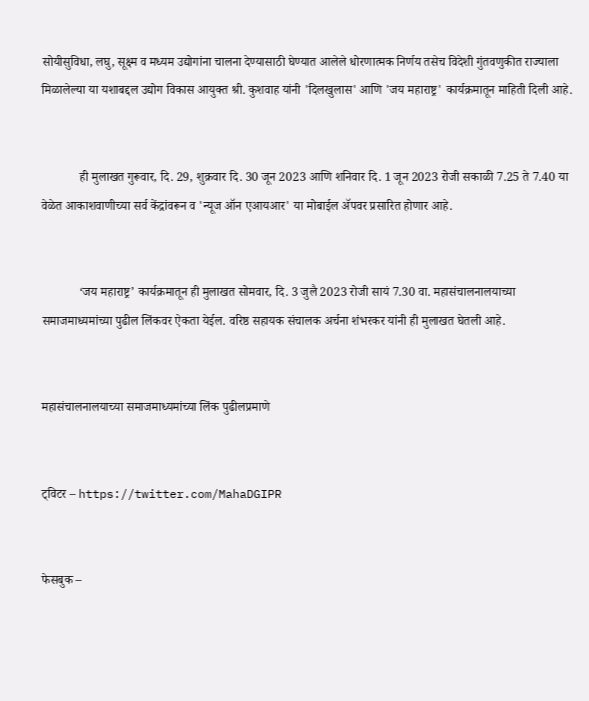सोयीसुविधा, लघु, सूक्ष्म व मध्यम उद्योगांना चालना देण्यासाठी घेण्यात आलेले धोरणात्मक निर्णय तसेच विदेशी गुंतवणुकीत राज्याला मिळालेल्या या यशाबद्दल उद्योग विकास आयुक्त श्री. कुशवाह यांनी 'दिलखुलास' आणि 'जय महाराष्ट्र' कार्यक्रमातून माहिती दिली आहे.


            ही मुलाखत गुरूवार, दि. 29, शुक्रवार दि. 30 जून 2023 आणि शनिवार दि. 1 जून 2023 रोजी सकाळी 7.25 ते 7.40 या वेळेत आकाशवाणीच्या सर्व केंद्रांवरून व 'न्यूज ऑन एआयआर' या मोबाईल ॲपवर प्रसारित होणार आहे.


            ‘जय महाराष्ट्र’ कार्यक्रमातून ही मुलाखत सोमवार, दि. 3 जुलै 2023 रोजी सायं 7.30 वा. महासंचालनालयाच्या समाजमाध्यमांच्या पुढील लिंकवर ऐकता येईल. वरिष्ठ सहायक संचालक अर्चना शंभरकर यांनी ही मुलाखत घेतली आहे.


महासंचालनालयाच्या समाजमाध्यमांच्या लिंक पुढीलप्रमाणे


ट्विटर – https://twitter.com/MahaDGIPR


फेसबुक –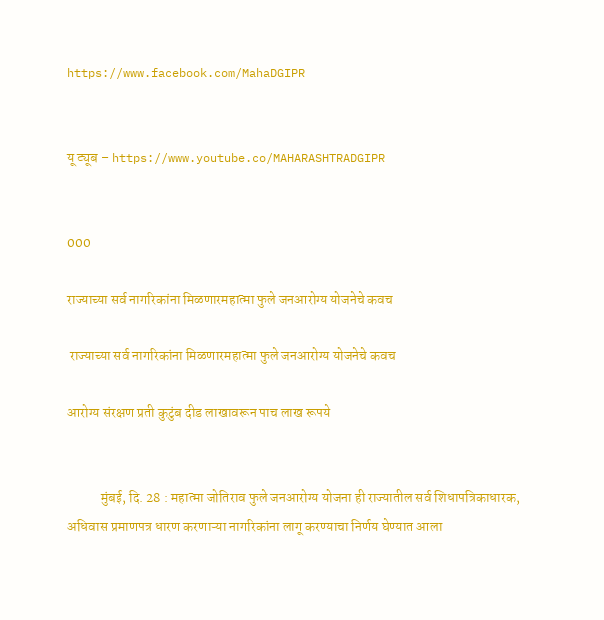https://www.facebook.com/MahaDGIPR


यू ट्यूब – https://www.youtube.co/MAHARASHTRADGIPR


000

राज्याच्या सर्व नागरिकांना मिळणारमहात्मा फुले जनआरोग्य योजनेचे कवच

 राज्याच्या सर्व नागरिकांना मिळणारमहात्मा फुले जनआरोग्य योजनेचे कवच

आरोग्य संरक्षण प्रती कुटुंब दीड लाखावरून पाच लाख रूपये


            मुंबई, दि. 28 : महात्मा जोतिराव फुले जनआरोग्य योजना ही राज्यातील सर्व शिधापत्रिकाधारक, अधिवास प्रमाणपत्र धारण करणाऱ्या नागरिकांना लागू करण्याचा निर्णय घेण्यात आला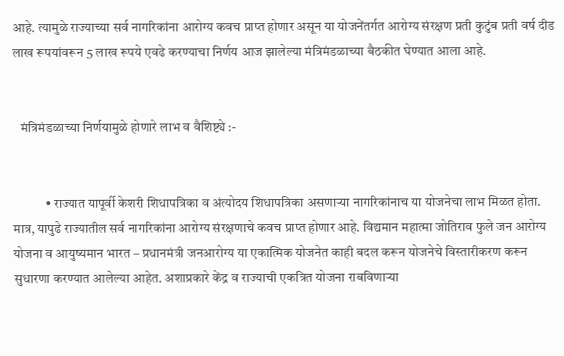आहे. त्यामुळे राज्याच्या सर्व नागरिकांना आरोग्य कवच प्राप्त होणार असून या योजनेंतर्गत आरोग्य संरक्षण प्रती कुटुंब प्रती वर्ष दीड लाख रूपयांवरून 5 लाख रूपये एवढे करण्याचा निर्णय आज झालेल्या मंत्रिमंडळाच्या बैठकीत घेण्यात आला आहे.


   मंत्रिमंडळाच्या निर्णयामुळे होणारे लाभ व वैशिष्ट्ये :-


            • राज्यात यापूर्वी केशरी शिधापत्रिका व अंत्योदय शिधापत्रिका असणाऱ्या नागरिकांनाच या योजनेचा लाभ मिळत होता. मात्र, यापुढे राज्यातील सर्व नागरिकांना आरोग्य संरक्षणाचे कवच प्राप्त होणार आहे. विद्यमान महात्मा जोतिराव फुले जन आरोग्य योजना व आयुष्यमान भारत – प्रधानमंत्री जनआरोग्य या एकात्मिक योजनेत काही बदल करून योजनेचे विस्तारीकरण करून सुधारणा करण्यात आलेल्या आहेत. अशाप्रकारे केंद्र व राज्याची एकत्रित योजना राबविणाऱ्या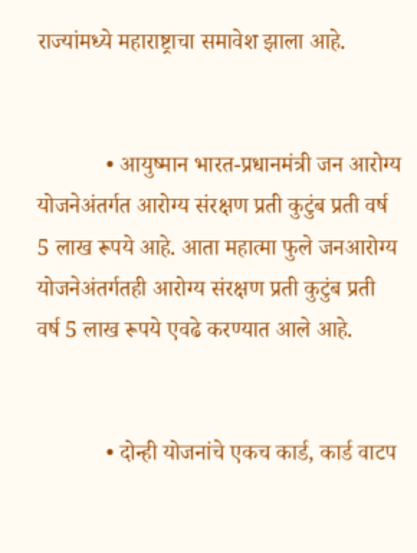राज्यांमध्ये महाराष्ट्राचा समावेश झाला आहे.


            • आयुष्मान भारत-प्रधानमंत्री जन आरोग्य योजनेअंतर्गत आरोग्य संरक्षण प्रती कुटुंब प्रती वर्ष 5 लाख रूपये आहे. आता महात्मा फुले जनआरोग्य योजनेअंतर्गतही आरोग्य संरक्षण प्रती कुटुंब प्रती वर्ष 5 लाख रूपये एवढे करण्यात आले आहे.


            • दोन्ही योजनांचे एकच कार्ड, कार्ड वाटप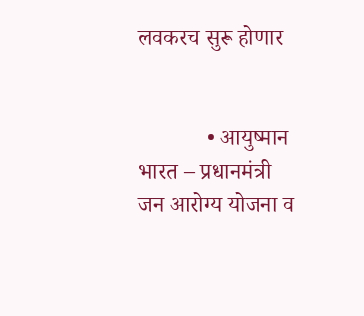लवकरच सुरू होणार


            • आयुष्मान भारत – प्रधानमंत्री जन आरोग्य योजना व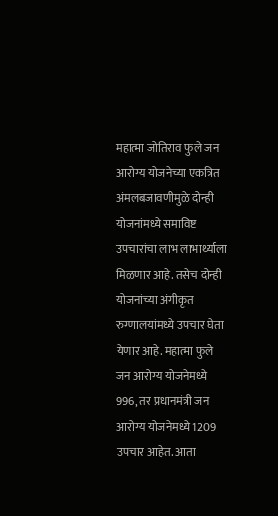महात्मा जोतिराव फुले जन आरोग्य योजनेच्या एकत्रित अंमलबजावणीमुळे दोन्ही योजनांमध्ये समाविष्ट उपचारांचा लाभ लाभार्थ्याला मिळणार आहे. तसेच दोन्ही योजनांच्या अंगीकृत रुग्णालयांमध्ये उपचार घेता येणार आहे. महात्मा फुले जन आरोग्य योजनेमध्ये 996, तर प्रधानमंत्री जन आरोग्य योजनेमध्ये 1209 उपचार आहेत. आता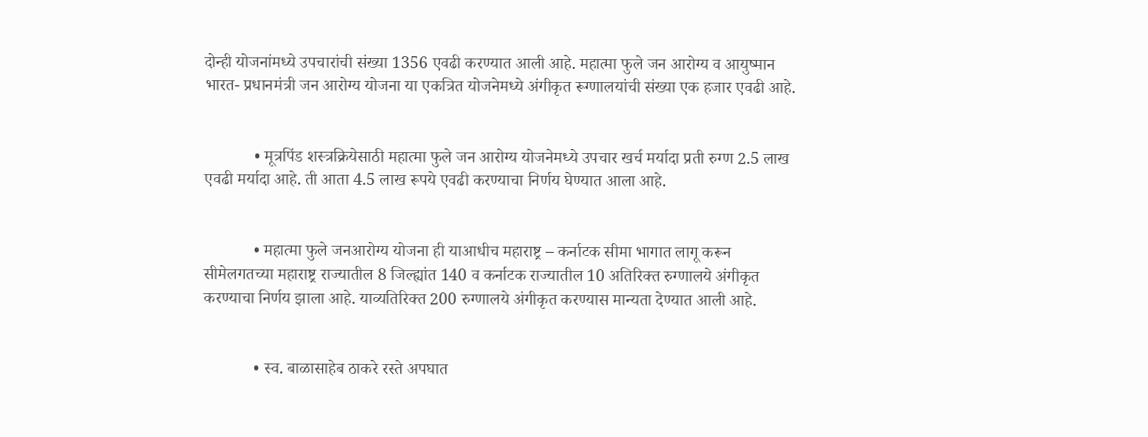दोन्ही योजनांमध्ये उपचारांची संख्या 1356 एवढी करण्यात आली आहे. महात्मा फुले जन आरोग्य व आयुष्मान भारत- प्रधानमंत्री जन आरोग्य योजना या एकत्रित योजनेमध्ये अंगीकृत रूग्णालयांची संख्या एक हजार एवढी आहे.


            • मूत्रपिंड शस्त्रक्रियेसाठी महात्मा फुले जन आरोग्य योजनेमध्ये उपचार खर्च मर्यादा प्रती रुग्ण 2.5 लाख एवढी मर्यादा आहे. ती आता 4.5 लाख रूपये एवढी करण्याचा निर्णय घेण्यात आला आहे.


            • महात्मा फुले जनआरोग्य योजना ही याआधीच महाराष्ट्र – कर्नाटक सीमा भागात लागू करून सीमेलगतच्या महाराष्ट्र राज्यातील 8 जिल्ह्यांत 140 व कर्नाटक राज्यातील 10 अतिरिक्त रुग्णालये अंगीकृत करण्याचा निर्णय झाला आहे. याव्यतिरिक्त 200 रुग्णालये अंगीकृत करण्यास मान्यता देण्यात आली आहे.


            • स्व. बाळासाहेब ठाकरे रस्ते अपघात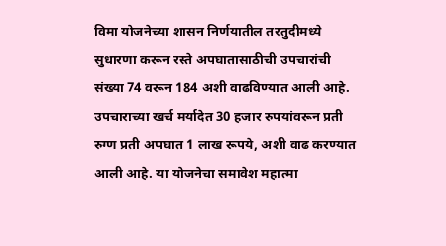विमा योजनेच्या शासन निर्णयातील तरतुदीमध्ये सुधारणा करून रस्ते अपघातासाठीची उपचारांची संख्या 74 वरून 184 अशी वाढविण्यात आली आहे. उपचाराच्या खर्च मर्यादेत 30 हजार रुपयांवरून प्रती रुग्ण प्रती अपघात 1 लाख रूपये, अशी वाढ करण्यात आली आहे. या योजनेचा समावेश महात्मा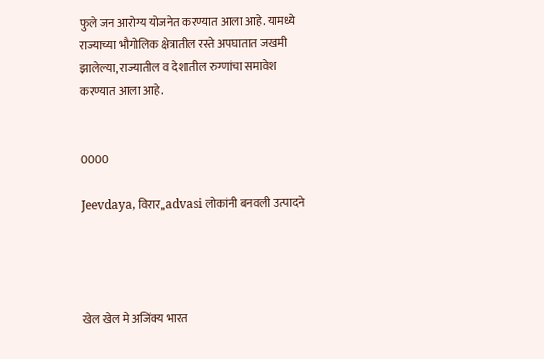फुले जन आरोग्य योजनेत करण्यात आला आहे. यामध्ये राज्याच्या भौगोलिक क्षेत्रातील रस्ते अपघातात जखमी झालेल्या, राज्यातील व देशातील रुग्णांचा समावेश करण्यात आला आहे.


0000

Jeevdaya, विरार,,advasi लोकांनी बनवली उत्पादने




खेल खेल मे अजिंक्य भारत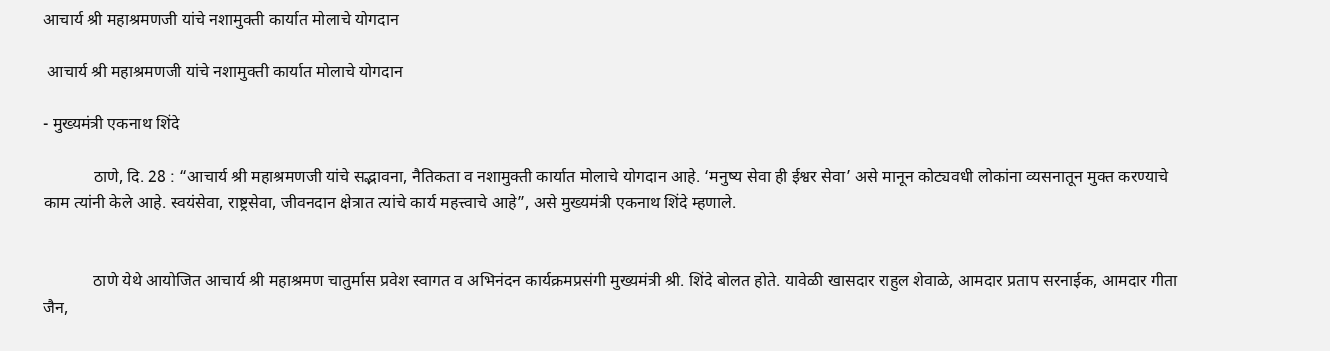आचार्य श्री महाश्रमणजी यांचे नशामुक्ती कार्यात मोलाचे योगदान

 आचार्य श्री महाश्रमणजी यांचे नशामुक्ती कार्यात मोलाचे योगदान

- मुख्यमंत्री एकनाथ शिंदे

            ठाणे, दि. 28 : “आचार्य श्री महाश्रमणजी यांचे सद्भावना, नैतिकता व नशामुक्ती कार्यात मोलाचे योगदान आहे. ‘मनुष्य सेवा ही ईश्वर सेवा’ असे मानून कोट्यवधी लोकांना व्यसनातून मुक्त करण्याचे काम त्यांनी केले आहे. स्वयंसेवा, राष्ट्रसेवा, जीवनदान क्षेत्रात त्यांचे कार्य महत्त्वाचे आहे”, असे मुख्यमंत्री एकनाथ शिंदे म्हणाले.


            ठाणे येथे आयोजित आचार्य श्री महाश्रमण चातुर्मास प्रवेश स्वागत व अभिनंदन कार्यक्रमप्रसंगी मुख्यमंत्री श्री. शिंदे बोलत होते. यावेळी खासदार राहुल शेवाळे, आमदार प्रताप सरनाईक, आमदार गीता जैन,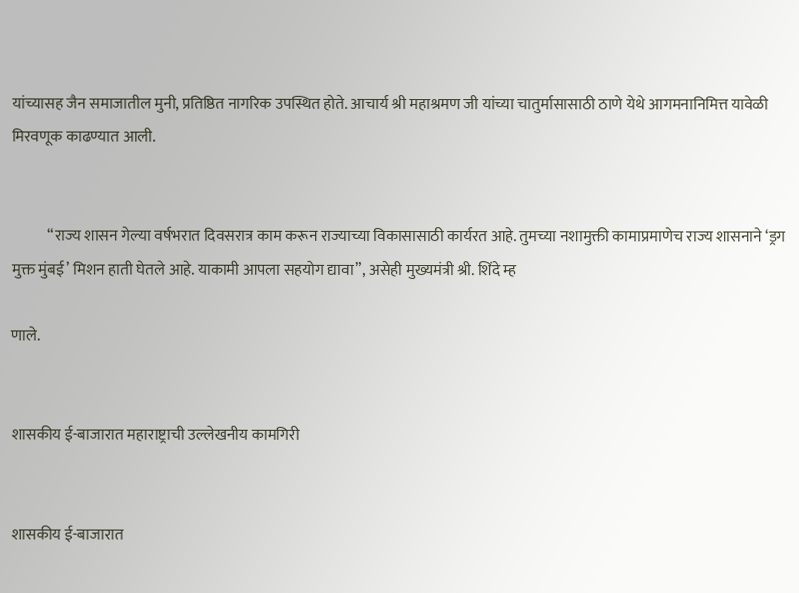यांच्यासह जैन समाजातील मुनी, प्रतिष्ठित नागरिक उपस्थित होते. आचार्य श्री महाश्रमण जी यांच्या चातुर्मासासाठी ठाणे येथे आगमनानिमित्त यावेळी मिरवणूक काढण्यात आली.


            “राज्य शासन गेल्या वर्षभरात दिवसरात्र काम करून राज्याच्या विकासासाठी कार्यरत आहे. तुमच्या नशामुक्ती कामाप्रमाणेच राज्य शासनाने ‘ड्रग मुक्त मुंबई’ मिशन हाती घेतले आहे. याकामी आपला सहयोग द्यावा”, असेही मुख्यमंत्री श्री. शिंदे म्ह

णाले.


शासकीय ई-बाजारात महाराष्ट्राची उल्लेखनीय कामगिरी


शासकीय ई-बाजारात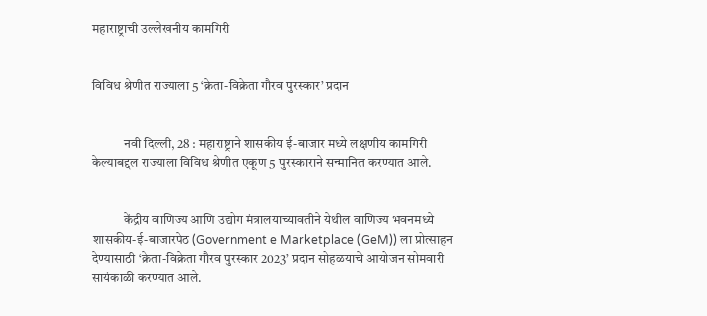महाराष्ट्राची उल्लेखनीय कामगिरी


विविध श्रेणीत राज्याला 5 ‘क्रेता-विक्रेता गौरव पुरस्कार’ प्रदान


            नवी दिल्ली, 28 : महाराष्ट्राने शासकीय ई-बाजार मध्ये लक्षणीय कामगिरी केल्याबद्दल राज्याला विविध श्रेणीत एकूण 5 पुरस्काराने सन्मानित करण्यात आले.


            केंद्रीय वाणिज्य आणि उद्योग मंत्रालयाच्यावतीने येथील वाणिज्य भवनमध्ये शासकीय-ई-बाजारपेठ (Government e Marketplace (GeM)) ला प्रोत्साहन देण्यासाठी ‘क्रेता-विक्रेता गौरव पुरस्कार 2023’ प्रदान सोहळयाचे आयोजन सोमवारी सायंकाळी करण्यात आले.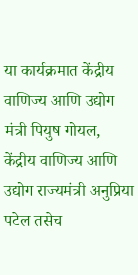या कार्यक्रमात केंद्रीय वाणिज्य आणि उद्योग मंत्री पियुष गोयल, केंद्रीय वाणिज्य आणि उद्योग राज्यमंत्री अनुप्रिया पटेल तसेच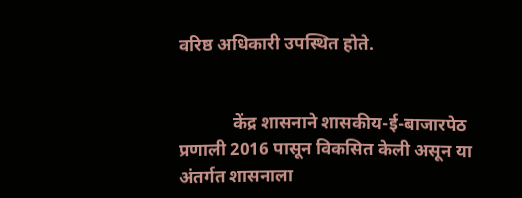वरिष्ठ अधिकारी उपस्थित होते.


            केंद्र शासनाने शासकीय-ई-बाजारपेठ प्रणाली 2016 पासून विकसित केली असून या अंतर्गत शासनाला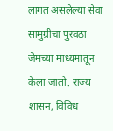लागत असलेल्या सेवा सामुग्रीचा पुरवठा जेमच्या माध्यमातून केला जातो. राज्य शासन, विविध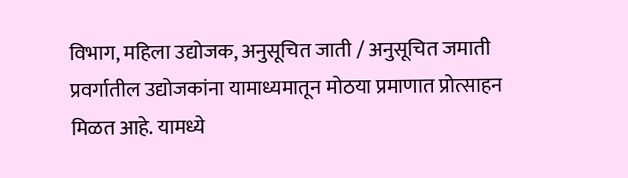विभाग, महिला उद्योजक, अनुसूचित जाती / अनुसूचित जमाती प्रवर्गातील उद्योजकांना यामाध्यमातून मोठया प्रमाणात प्रोत्साहन मिळत आहे. यामध्ये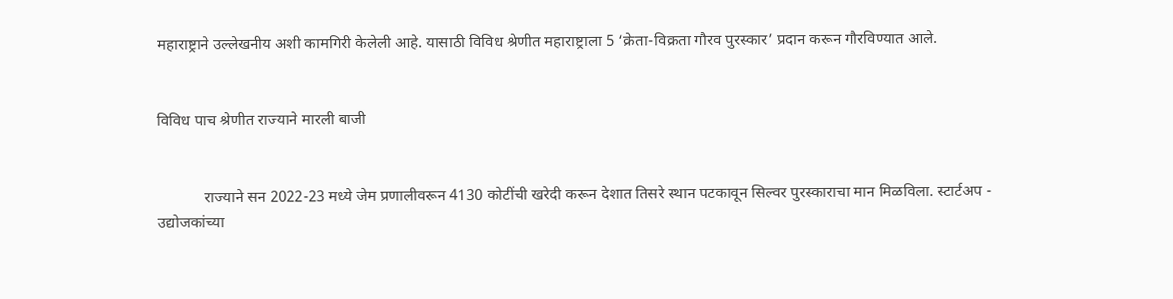महाराष्ट्राने उल्लेखनीय अशी कामगिरी केलेली आहे. यासाठी विविध श्रेणीत महाराष्ट्राला 5 ‘क्रेता-विक्रता गौरव पुरस्कार’ प्रदान करून गौरविण्यात आले.


विविध पाच श्रेणीत राज्याने मारली बाजी


            राज्याने सन 2022-23 मध्ये जेम प्रणालीवरून 4130 कोटींची खरेदी करून देशात तिसरे स्थान पटकावून सिल्वर पुरस्काराचा मान मिळविला. स्टार्टअप - उद्योजकांच्या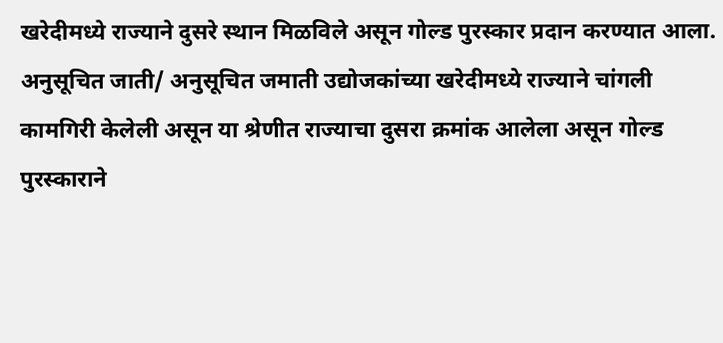खरेदीमध्ये राज्याने दुसरे स्थान मिळविले असून गोल्ड पुरस्कार प्रदान करण्यात आला. अनुसूचित जाती/ अनुसूचित जमाती उद्योजकांच्या खरेदीमध्ये राज्याने चांगली कामगिरी केलेली असून या श्रेणीत राज्याचा दुसरा क्रमांक आलेला असून गोल्ड पुरस्काराने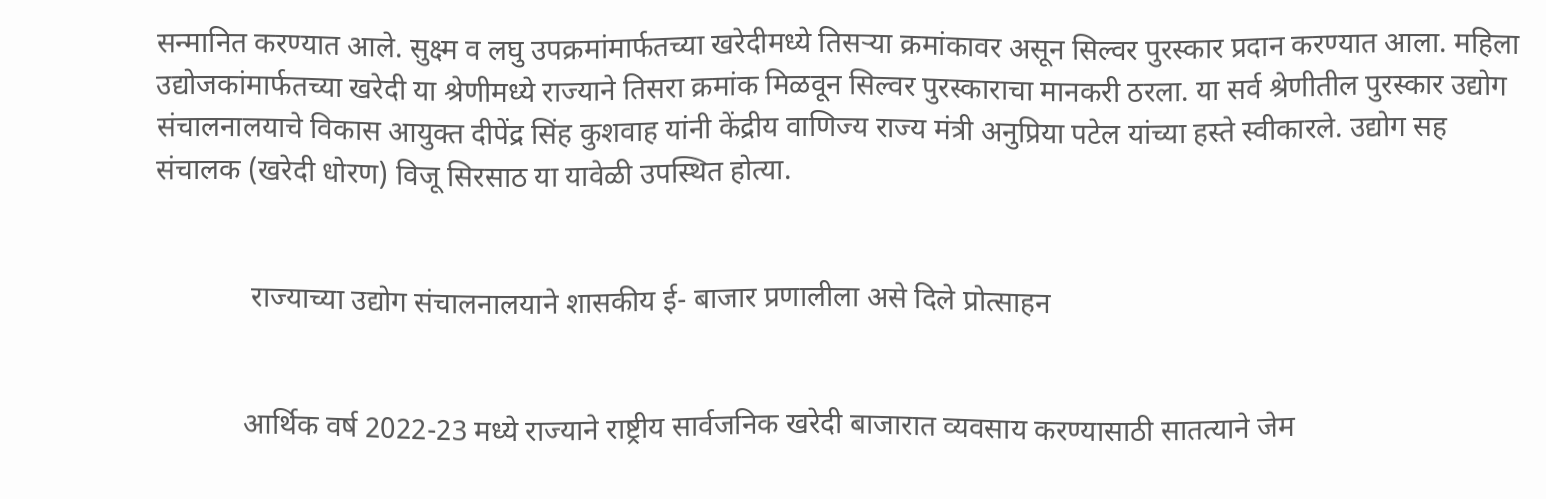सन्मानित करण्यात आले. सुक्ष्म व लघु उपक्रमांमार्फतच्या खरेदीमध्ये तिसऱ्या क्रमांकावर असून सिल्वर पुरस्कार प्रदान करण्यात आला. महिला उद्योजकांमार्फतच्या खरेदी या श्रेणीमध्ये राज्याने तिसरा क्रमांक मिळवून सिल्वर पुरस्काराचा मानकरी ठरला. या सर्व श्रेणीतील पुरस्कार उद्योग संचालनालयाचे विकास आयुक्त दीपेंद्र सिंह कुशवाह यांनी केंद्रीय वाणिज्य राज्य मंत्री अनुप्रिया पटेल यांच्या हस्ते स्वीकारले. उद्योग सह संचालक (खरेदी धोरण) विजू सिरसाठ या यावेळी उपस्थित होत्या.


             राज्याच्या उद्योग संचालनालयाने शासकीय ई- बाजार प्रणालीला असे दिले प्रोत्साहन


            आर्थिक वर्ष 2022-23 मध्ये राज्याने राष्ट्रीय सार्वजनिक खरेदी बाजारात व्यवसाय करण्यासाठी सातत्याने जेम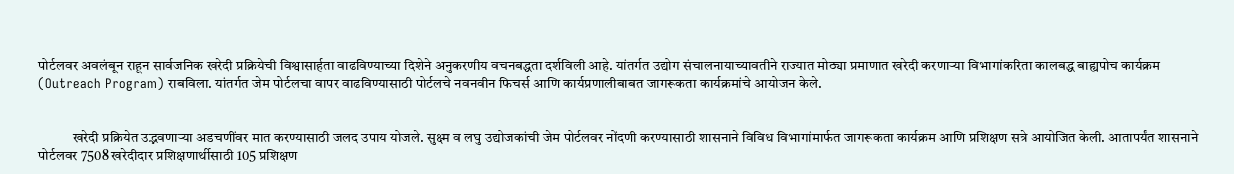पोर्टलवर अवलंबून राहून सार्वजनिक खरेदी प्रक्रियेची विश्वासार्हता वाढविण्याच्या दिशेने अनुकरणीय वचनबद्धता दर्शविली आहे. यांतर्गत उद्योग संचालनायाच्यावतीने राज्यात मोठ्या प्रमाणात खरेदी करणाऱ्या विभागांकरिता कालबद्ध बाह्यपोच कार्यक्रम (Outreach Program) राबविला. यांतर्गत जेम पोर्टलचा वापर वाढविण्यासाठी पोर्टलचे नवनवीन फिचर्स आणि कार्यप्रणालीबाबत जागरूकता कार्यक्रमांचे आयोजन केले.


            खरेदी प्रक्रियेत उद्भवणाऱ्या अडचणींवर मात करण्यासाठी जलद उपाय योजले. सुक्ष्म व लघु उद्योजकांची जेम पोर्टलवर नोंदणी करण्यासाठी शासनाने विविध विभागांमार्फत जागरूकता कार्यक्रम आणि प्रशिक्षण सत्रे आयोजित केली. आतापर्यंत शासनाने पोर्टलवर 7508 खरेदीदार प्रशिक्षणार्थीसाठी 105 प्रशिक्षण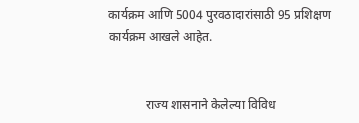कार्यक्रम आणि 5004 पुरवठादारांसाठी 95 प्रशिक्षण कार्यक्रम आखले आहेत.


            राज्य शासनाने केलेल्या विविध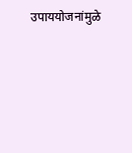उपाययोजनांमुळे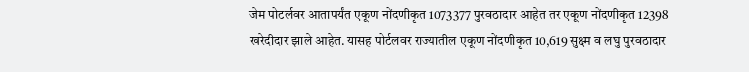जेम पोटर्लवर आतापर्यंत एकूण नोंदणीकृत 1073377 पुरवठादार आहेत तर एकूण नोंदणीकृत 12398 खरेदीदार झाले आहेत. यासह पोर्टलवर राज्यातील एकूण नोंदणीकृत 10,619 सुक्ष्म व लघु पुरवठादार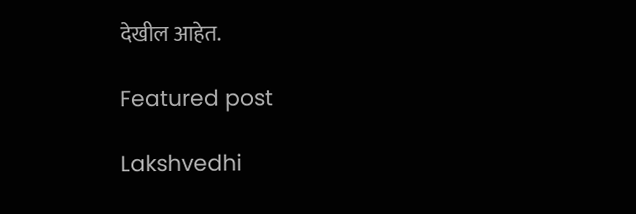देखील आहेत.

Featured post

Lakshvedhi